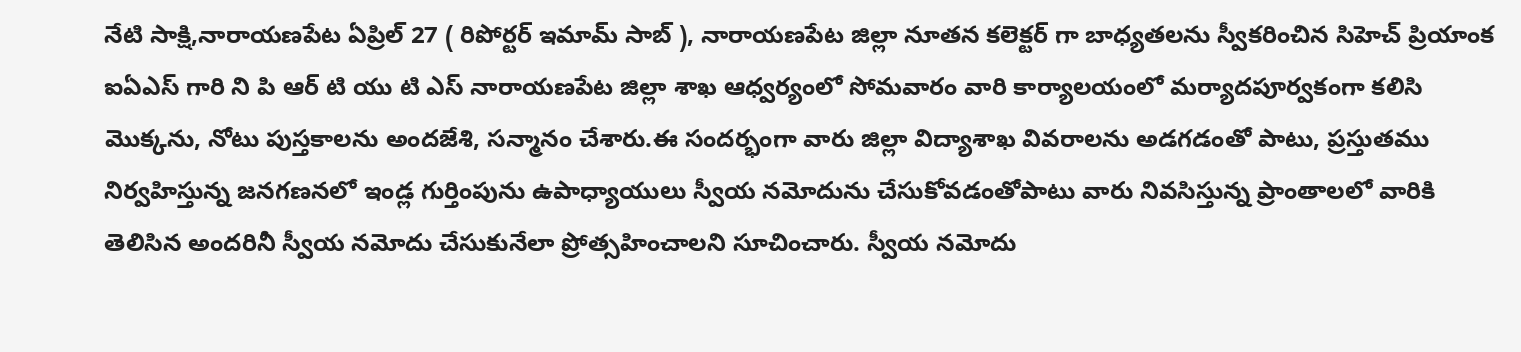నేటి సాక్షి,నారాయణపేట ఏప్రిల్ 27 ( రిపోర్టర్ ఇమామ్ సాబ్ ), నారాయణపేట జిల్లా నూతన కలెక్టర్ గా బాధ్యతలను స్వీకరించిన సిహెచ్ ప్రియాంక ఐఏఎస్ గారి ని పి ఆర్ టి యు టి ఎస్ నారాయణపేట జిల్లా శాఖ ఆధ్వర్యంలో సోమవారం వారి కార్యాలయంలో మర్యాదపూర్వకంగా కలిసి మొక్కను, నోటు పుస్తకాలను అందజేశి, సన్మానం చేశారు.ఈ సందర్భంగా వారు జిల్లా విద్యాశాఖ వివరాలను అడగడంతో పాటు, ప్రస్తుతము నిర్వహిస్తున్న జనగణనలో ఇండ్ల గుర్తింపును ఉపాధ్యాయులు స్వీయ నమోదును చేసుకోవడంతోపాటు వారు నివసిస్తున్న ప్రాంతాలలో వారికి తెలిసిన అందరినీ స్వీయ నమోదు చేసుకునేలా ప్రోత్సహించాలని సూచించారు. స్వీయ నమోదు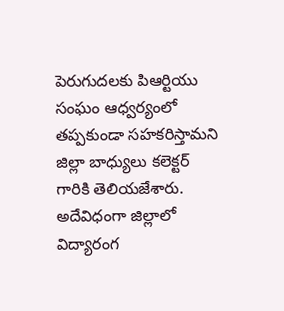పెరుగుదలకు పిఆర్టియు సంఘం ఆధ్వర్యంలో తప్పకుండా సహకరిస్తామని జిల్లా బాధ్యులు కలెక్టర్ గారికి తెలియజేశారు. అదేవిధంగా జిల్లాలో విద్యారంగ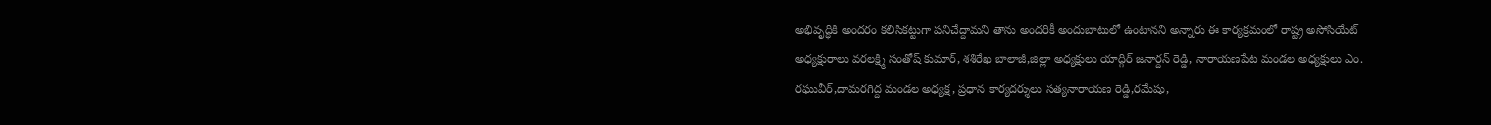అభివృద్ధికి అందరం కలిసికట్టుగా పనిచేద్దామని తాను అందరికీ అందుబాటులో ఉంటానని అన్నారు ఈ కార్యక్రమంలో రాష్ట్ర అసోసియేట్ అధ్యక్షురాలు వరలక్ష్మి సంతోష్ కుమార్, శశిరేఖ బాలాజీ,జిల్లా అధ్యక్షులు యాద్గిర్ జనార్దన్ రెడ్డి, నారాయణపేట మండల అధ్యక్షులు ఎం. రఘువీర్,దామరగిద్ద మండల అధ్యక్ష, ప్రధాన కార్యదర్శులు సత్యనారాయణ రెడ్డి,రమేషు,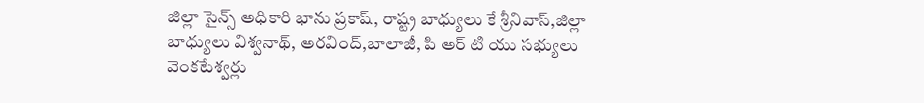జిల్లా సైన్స్ అధికారి భాను ప్రకాష్, రాష్ట్ర బాధ్యులు కే శ్రీనివాస్,జిల్లా బాధ్యులు విశ్వనాథ్, అరవింద్,బాలాజీ, పి అర్ టి యు సభ్యులు వెంకటేశ్వర్లు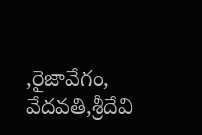,రైజావేగం, వేదవతి,శ్రీదేవి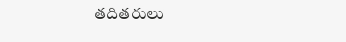తదితరులు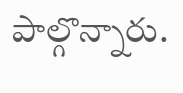పాల్గొన్నారు.